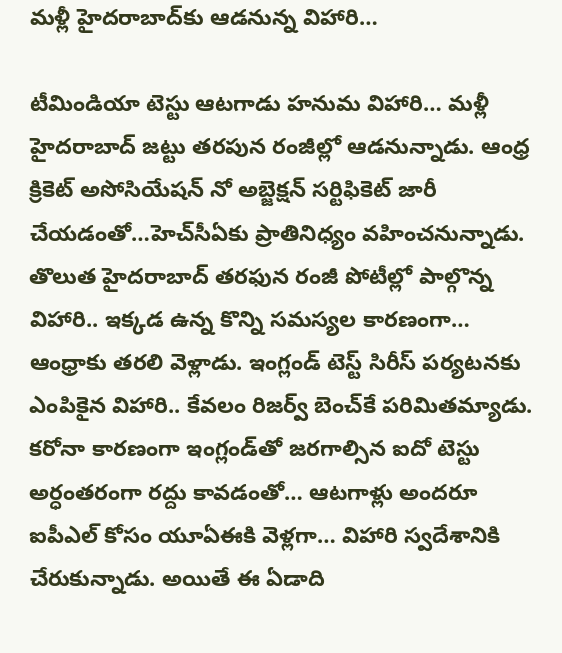మళ్లీ హైదరాబాద్‌కు ఆడనున్న విహారి…

టీమిండియా టెస్టు ఆటగాడు హనుమ విహారి… మళ్లీ హైదరాబాద్‌ జట్టు తరపున రంజీల్లో ఆడనున్నాడు. ఆంధ్ర క్రికెట్‌ అసోసియేషన్‌ నో అబ్జెక్షన్‌ సర్టిఫికెట్‌ జారీ చేయడంతో…హెచ్‌సీఏకు ప్రాతినిధ్యం వహించనున్నాడు. తొలుత హైదరాబాద్‌ తరఫున రంజీ పోటీల్లో పాల్గొన్న విహారి.. ఇక్కడ ఉన్న కొన్ని సమస్యల కారణంగా… ఆంధ్రాకు తరలి వెళ్లాడు. ఇంగ్లండ్‌ టెస్ట్‌ సిరీస్‌ పర్యటనకు ఎంపికైన విహారి.. కేవలం రిజర్వ్‌ బెంచ్‌కే పరిమితమ్యాడు. కరోనా కారణంగా ఇంగ్లండ్‌తో జరగాల్సిన ఐదో టెస్టు అర్ధంతరంగా రద్దు కావడంతో… ఆటగాళ్లు అందరూ ఐపీఎల్ కోసం యూఏఈకి వెళ్లగా… విహారి స్వదేశానికి చేరుకున్నాడు. అయితే ఈ ఏడాది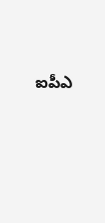ఐపీఎ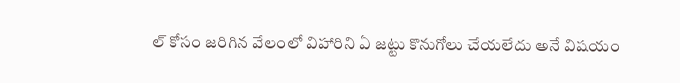ల్ కోసం జరిగిన వేలంలో విహారిని ఏ జట్టు కొనుగోలు చేయలేదు అనే విషయం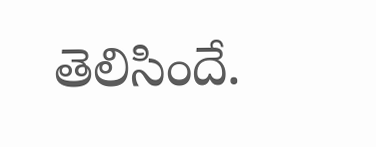తెలిసిందే.